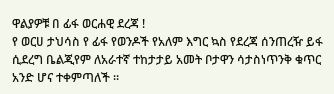ዋልያዎቹ በ ፊፋ ወርሐዊ ደረጃ !
የ ወርሀ ታህሳስ የ ፊፋ የወንዶች የአለም እግር ኳስ የደረጃ ሰንጠረዥ ይፋ ሲደረግ ቤልጂየም ለአራተኛ ተከታታይ አመት ቦታዋን ሳታስነጥንቅ ቁጥር አንድ ሆና ተቀምጣለች ።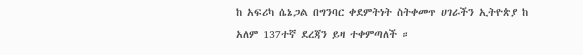ከ አፍሪካ ሴኔጋል በግንባር ቀደምትነት ስትቀመጥ ሀገራችን ኢትዮጵያ ከ አለም 137ተኛ ደረጃን ይዛ ተቀምጣለች ።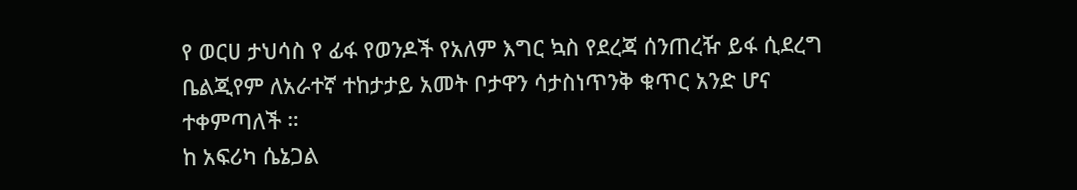የ ወርሀ ታህሳስ የ ፊፋ የወንዶች የአለም እግር ኳስ የደረጃ ሰንጠረዥ ይፋ ሲደረግ ቤልጂየም ለአራተኛ ተከታታይ አመት ቦታዋን ሳታስነጥንቅ ቁጥር አንድ ሆና ተቀምጣለች ።
ከ አፍሪካ ሴኔጋል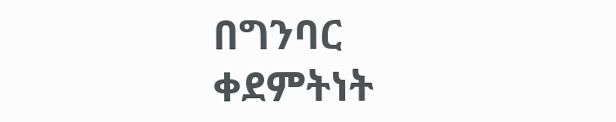በግንባር ቀደምትነት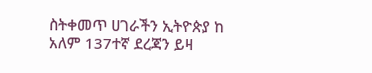ስትቀመጥ ሀገራችን ኢትዮጵያ ከ አለም 137ተኛ ደረጃን ይዛ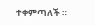ተቀምጣለች ።